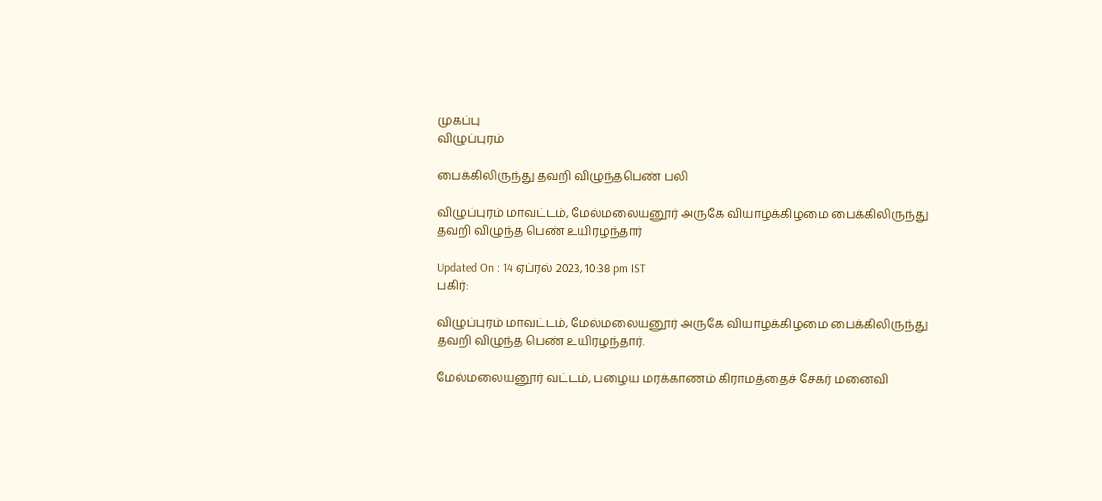முகப்பு
விழுப்புரம்

பைக்கிலிருந்து தவறி விழுந்தபெண் பலி

விழுப்புரம் மாவட்டம், மேல்மலையனூர் அருகே வியாழக்கிழமை பைக்கிலிருந்து தவறி விழுந்த பெண் உயிரழந்தார்

Updated On : 14 ஏப்ரல் 2023, 10:38 pm IST
பகிர்:

விழுப்புரம் மாவட்டம், மேல்மலையனூர் அருகே வியாழக்கிழமை பைக்கிலிருந்து தவறி விழுந்த பெண் உயிரழந்தார்.

மேல்மலையனூர் வட்டம், பழைய மரக்காணம் கிராமத்தைச் சேகர் மனைவி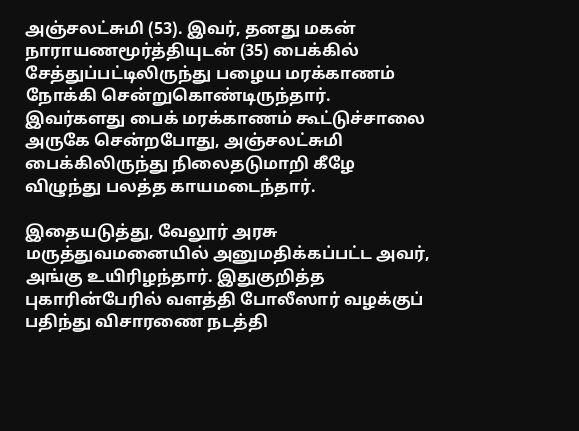அஞ்சலட்சுமி (53). இவர், தனது மகன் நாராயணமூர்த்தியுடன் (35) பைக்கில் சேத்துப்பட்டிலிருந்து பழைய மரக்காணம் நோக்கி சென்றுகொண்டிருந்தார். இவர்களது பைக் மரக்காணம் கூட்டுச்சாலை அருகே சென்றபோது, அஞ்சலட்சுமி பைக்கிலிருந்து நிலைதடுமாறி கீழே விழுந்து பலத்த காயமடைந்தார்.

இதையடுத்து, வேலூர் அரசு மருத்துவமனையில் அனுமதிக்கப்பட்ட அவர், அங்கு உயிரிழந்தார். இதுகுறித்த புகாரின்பேரில் வளத்தி போலீஸார் வழக்குப் பதிந்து விசாரணை நடத்தி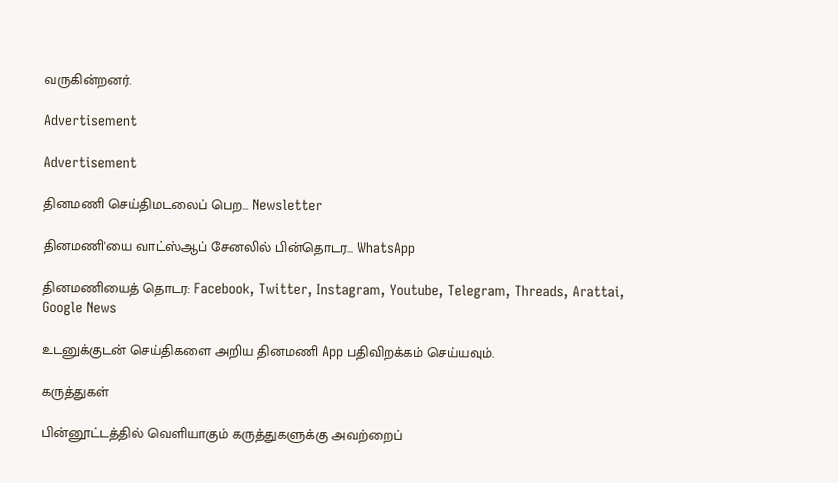வருகின்றனர்.

Advertisement

Advertisement

தினமணி செய்திமடலைப் பெற... Newsletter

தினமணி'யை வாட்ஸ்ஆப் சேனலில் பின்தொடர... WhatsApp

தினமணியைத் தொடர: Facebook, Twitter, Instagram, Youtube, Telegram, Threads, Arattai, Google News

உடனுக்குடன் செய்திகளை அறிய தினமணி App பதிவிறக்கம் செய்யவும்.

கருத்துகள்

பின்னூட்டத்தில் வெளியாகும் கருத்துகளுக்கு அவற்றைப்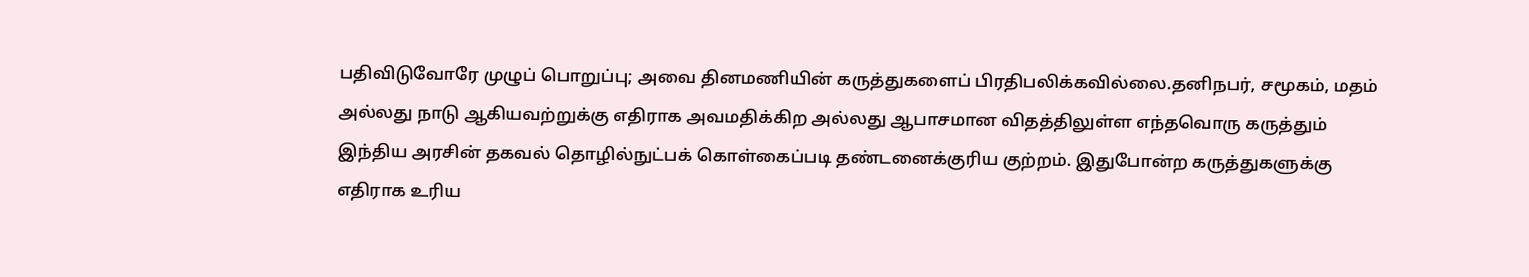பதிவிடுவோரே முழுப் பொறுப்பு; அவை தினமணியின் கருத்துகளைப் பிரதிபலிக்கவில்லை.தனிநபர், சமூகம், மதம் அல்லது நாடு ஆகியவற்றுக்கு எதிராக அவமதிக்கிற அல்லது ஆபாசமான விதத்திலுள்ள எந்தவொரு கருத்தும் இந்திய அரசின் தகவல் தொழில்நுட்பக் கொள்கைப்படி தண்டனைக்குரிய குற்றம். இதுபோன்ற கருத்துகளுக்கு எதிராக உரிய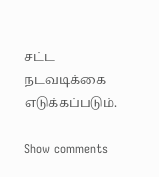சட்ட நடவடிக்கை எடுக்கப்படும்.

Show comments